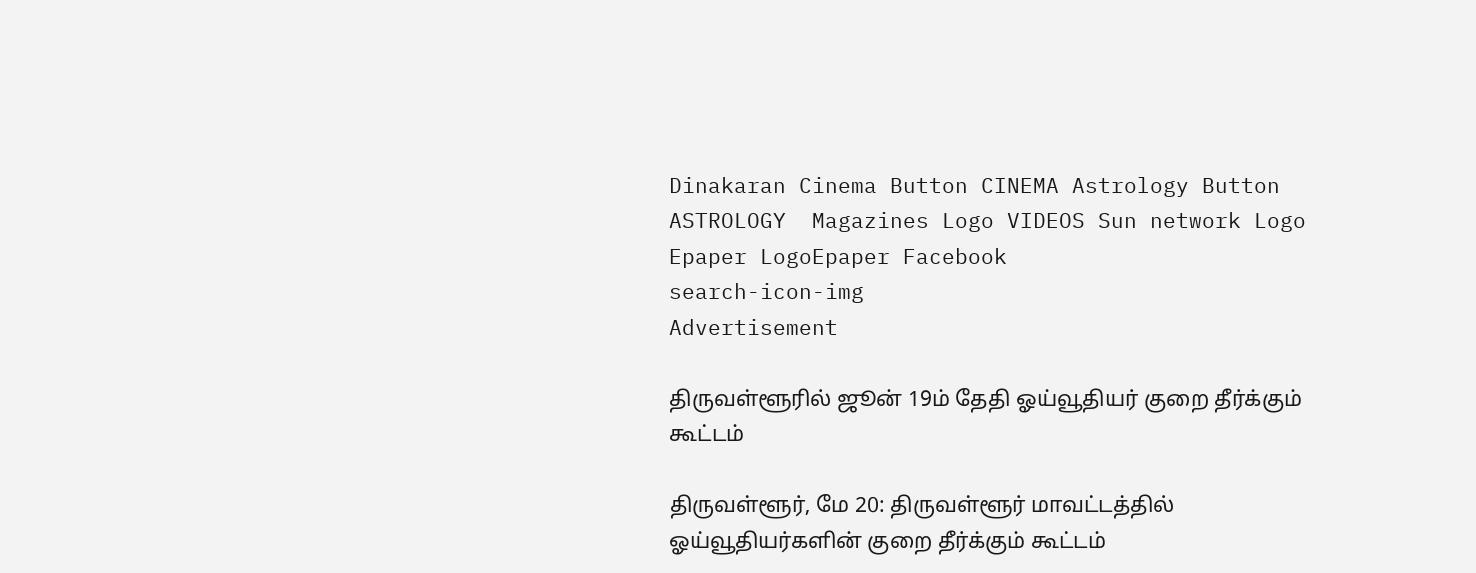Dinakaran Cinema Button CINEMA Astrology Button ASTROLOGY  Magazines Logo VIDEOS Sun network Logo Epaper LogoEpaper Facebook
search-icon-img
Advertisement

திருவள்ளூரில் ஜூன் 19ம் தேதி ஓய்வூதியர் குறை தீர்க்கும் கூட்டம்

திருவள்ளூர், மே 20: திருவள்ளூர் மாவட்டத்தில் ஓய்வூதியர்களின் குறை தீர்க்கும் கூட்டம்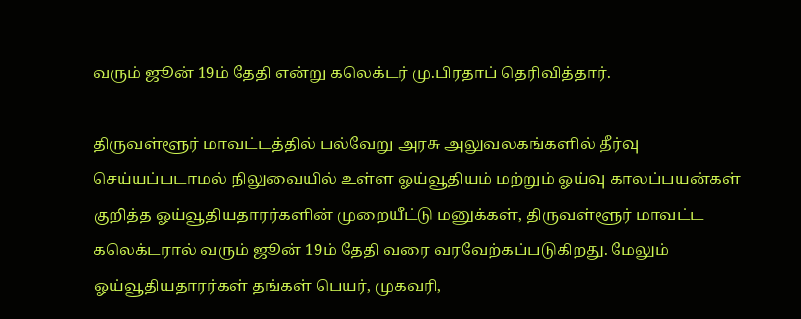வரும் ஜூன் 19ம் தேதி என்று கலெக்டர் மு.பிரதாப் தெரிவித்தார்.

திருவள்ளூர் மாவட்டத்தில் பல்வேறு அரசு அலுவலகங்களில் தீர்வு செய்யப்படாமல் நிலுவையில் உள்ள ஓய்வூதியம் மற்றும் ஓய்வு காலப்பயன்கள் குறித்த ஓய்வூதியதாரர்களின் முறையீட்டு மனுக்கள், திருவள்ளூர் மாவட்ட கலெக்டரால் வரும் ஜூன் 19ம் தேதி வரை வரவேற்கப்படுகிறது. மேலும் ஓய்வூதியதாரர்கள் தங்கள் பெயர், முகவரி,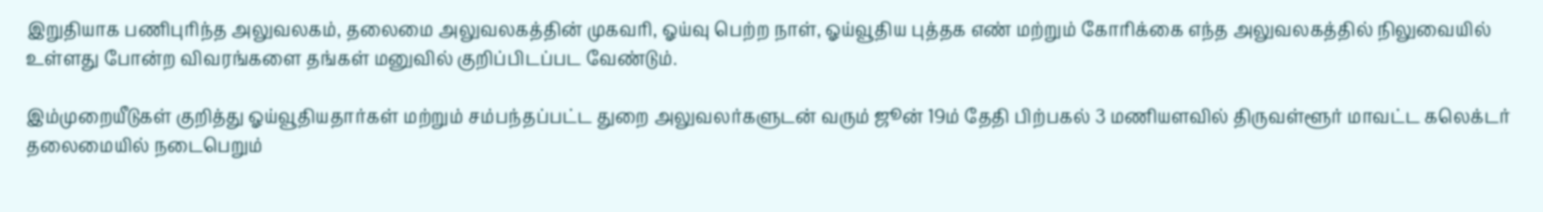இறுதியாக பணிபுரிந்த அலுவலகம், தலைமை அலுவலகத்தின் முகவரி, ஓய்வு பெற்ற நாள், ஓய்வூதிய புத்தக எண் மற்றும் கோரிக்கை எந்த அலுவலகத்தில் நிலுவையில் உள்ளது போன்ற விவரங்களை தங்கள் மனுவில் குறிப்பிடப்பட வேண்டும்.

இம்முறையீடுகள் குறித்து ஓய்வூதியதார்கள் மற்றும் சம்பந்தப்பட்ட துறை அலுவலர்களுடன் வரும் ஜூன் 19ம் தேதி பிற்பகல் 3 மணியளவில் திருவள்ளூர் மாவட்ட கலெக்டர் தலைமையில் நடைபெறும்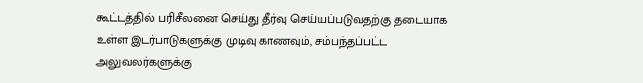கூட்டத்தில் பரிசீலனை செய்து தீர்வு செய்யப்படுவதற்கு தடையாக உள்ள இடர்பாடுகளுக்கு முடிவு காணவும், சம்பந்தப்பட்ட அலுவலர்களுக்கு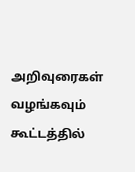அறிவுரைகள் வழங்கவும் கூட்டத்தில்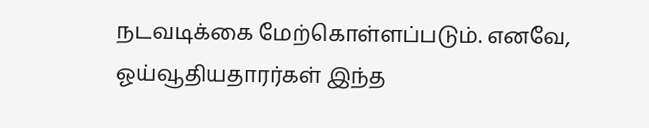நடவடிக்கை மேற்கொள்ளப்படும். எனவே, ஓய்வூதியதாரர்கள் இந்த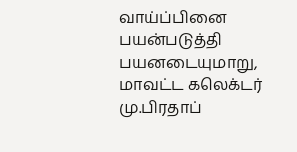வாய்ப்பினை பயன்படுத்தி பயனடையுமாறு, மாவட்ட கலெக்டர் மு.பிரதாப்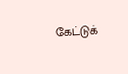கேட்டுக்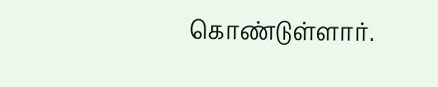கொண்டுள்ளார்.